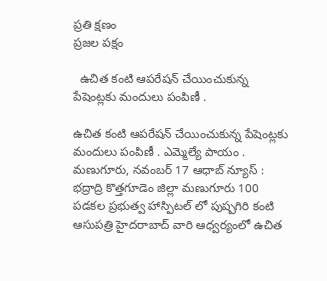ప్రతి క్షణం
ప్రజల పక్షం

  ఉచిత కంటి ఆపరేషన్ చేయించుకున్న పేషెంట్లకు మందులు పంపిణీ .

ఉచిత కంటి ఆపరేషన్ చేయించుకున్న పేషెంట్లకు మందులు పంపిణీ . ఎమ్మెల్యే పాయం .
మణుగూరు, నవంబర్ 17 ఆధాబ్ న్యూస్ :
భద్రాద్రి కొత్తగూడెం జిల్లా మణుగూరు 100 పడకల ప్రభుత్వ హాస్పిటల్ లో పుష్పగిరి కంటి ఆసుపత్రి హైదరాబాద్ వారి ఆధ్వర్యంలో ఉచిత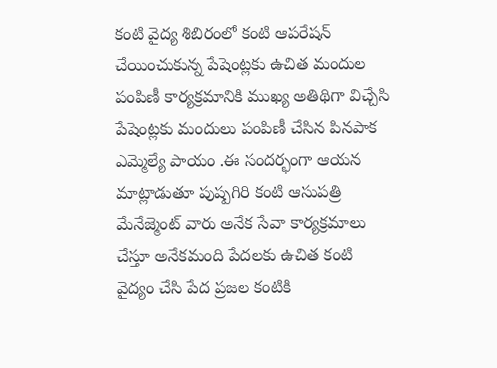కంటి వైద్య శిబిరంలో కంటి ఆపరేషన్ చేయించుకున్న పేషెంట్లకు ఉచిత మందుల పంపిణీ కార్యక్రమానికి ముఖ్య అతిథిగా విచ్చేసి పేషెంట్లకు మందులు పంపిణీ చేసిన పినపాక ఎమ్మెల్యే పాయం .ఈ సందర్భంగా ఆయన మాట్లాడుతూ పుష్పగిరి కంటి ఆసుపత్రి మేనేజ్మెంట్ వారు అనేక సేవా కార్యక్రమాలు చేస్తూ అనేకమంది పేదలకు ఉచిత కంటి వైద్యం చేసి పేద ప్రజల కంటికి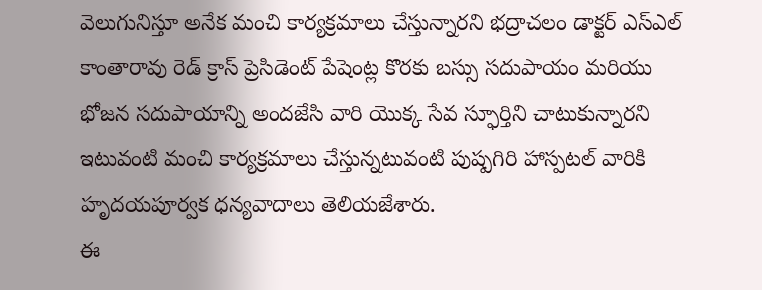వెలుగునిస్తూ అనేక మంచి కార్యక్రమాలు చేస్తున్నారని భద్రాచలం డాక్టర్ ఎస్ఎల్ కాంతారావు రెడ్ క్రాస్ ప్రెసిడెంట్ పేషెంట్ల కొరకు బస్సు సదుపాయం మరియు భోజన సదుపాయాన్ని అందజేసి వారి యొక్క సేవ స్ఫూర్తిని చాటుకున్నారని ఇటువంటి మంచి కార్యక్రమాలు చేస్తున్నటువంటి పుష్పగిరి హాస్పటల్ వారికి హృదయపూర్వక ధన్యవాదాలు తెలియజేశారు.
ఈ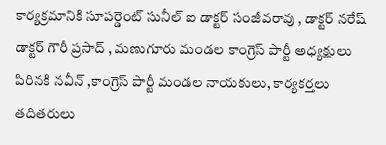కార్యక్రమానికి సూపర్డెంట్ సునీల్ ఐ డాక్టర్ సంజీవరావు , డాక్టర్ నరేష్ డాక్టర్ గౌరీ ప్రసాద్ , మణుగూరు మండల కాంగ్రెస్ పార్టీ అధ్యక్షులు పిరినకి నవీన్ ,కాంగ్రెస్ పార్టీ మండల నాయకులు, కార్యకర్తలు తదితరులు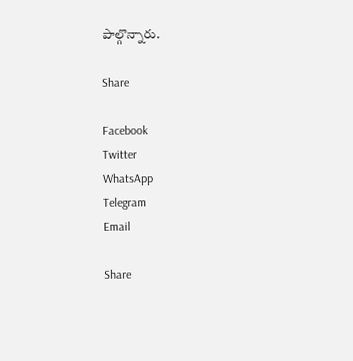పాల్గొన్నారు.

Share

Facebook
Twitter
WhatsApp
Telegram
Email

Share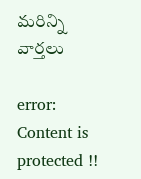మరిన్ని వార్తలు

error: Content is protected !!